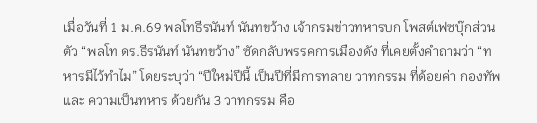เมื่อวันที่ 1 ม.ค.69 พลโทธีรนันท์ นันทขว้าง เจ้ากรมข่าวทหารบก โพสต์เฟซบุ๊กส่วนตัว “พลโท ดร.ธีรนันท์ นันทขว้าง” ซัดกลับพรรคการเมืองดัง ที่เคยตั้งคำถามว่า “ทหารมีไว้ทำไม” โดยระบุว่า “ปีใหม่ปีนี้ เป็นปีที่มีการทลาย วาทกรรม ที่ด้อยค่า กองทัพ และ ความเป็นทหาร ด้วยกัน 3 วาทกรรม คือ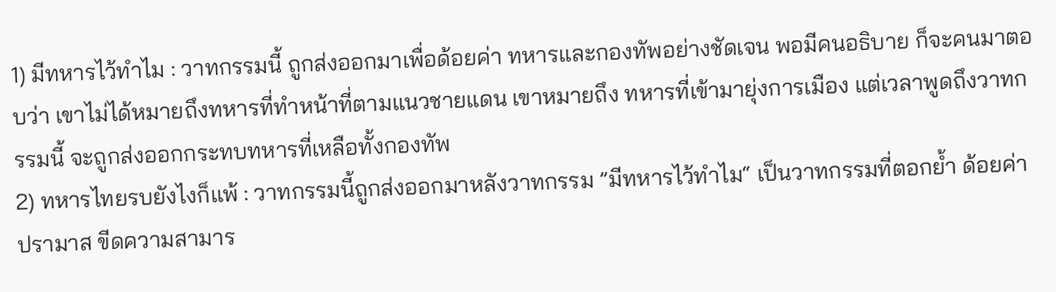1) มีทหารไว้ทำไม : วาทกรรมนี้ ถูกส่งออกมาเพื่อด้อยค่า ทหารและกองทัพอย่างชัดเจน พอมีคนอธิบาย ก็จะคนมาตอบว่า เขาไม่ได้หมายถึงทหารที่ทำหน้าที่ตามแนวชายแดน เขาหมายถึง ทหารที่เข้ามายุ่งการเมือง แต่เวลาพูดถึงวาทกรรมนี้ จะถูกส่งออกกระทบทหารที่เหลือทั้งกองทัพ
2) ทหารไทยรบยังไงก็แพ้ : วาทกรรมนี้ถูกส่งออกมาหลังวาทกรรม ”มีทหารไว้ทำไม“ เป็นวาทกรรมที่ตอกย้ำ ด้อยค่า ปรามาส ขีดความสามาร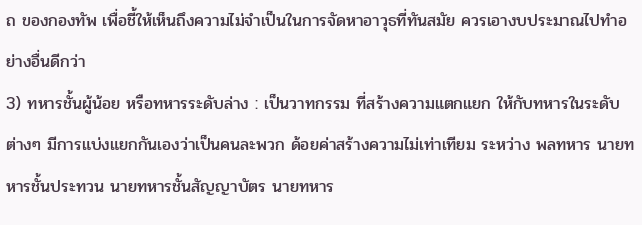ถ ของกองทัพ เพื่อชี้ให้เห็นถึงความไม่จำเป็นในการจัดหาอาวุธที่ทันสมัย ควรเอางบประมาณไปทำอย่างอื่นดีกว่า
3) ทหารชั้นผู้น้อย หรือทหารระดับล่าง : เป็นวาทกรรม ที่สร้างความแตกแยก ให้กับทหารในระดับต่างๆ มีการแบ่งแยกกันเองว่าเป็นคนละพวก ด้อยค่าสร้างความไม่เท่าเทียม ระหว่าง พลทหาร นายทหารชั้นประทวน นายทหารชั้นสัญญาบัตร นายทหาร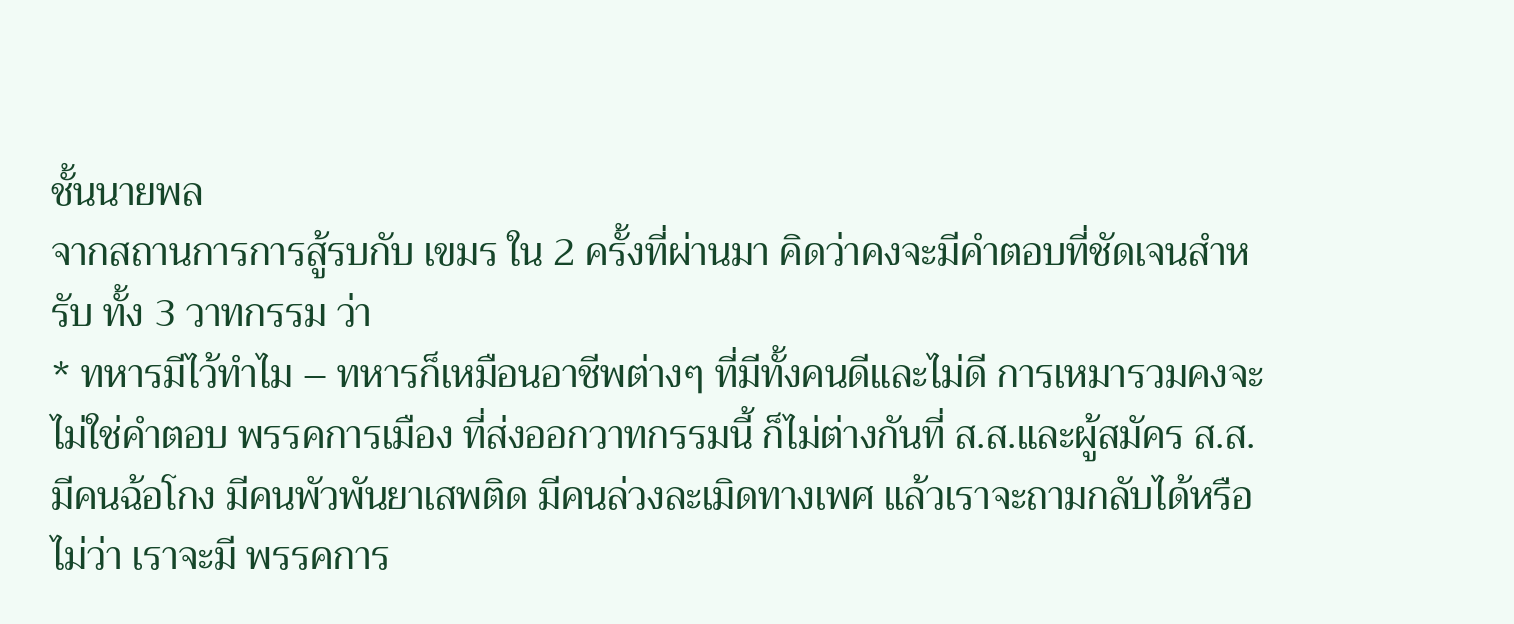ชั้นนายพล
จากสถานการการสู้รบกับ เขมร ใน 2 ครั้งที่ผ่านมา คิดว่าคงจะมีคำตอบที่ชัดเจนสำหรับ ทั้ง 3 วาทกรรม ว่า
* ทหารมีไว้ทำไม – ทหารก็เหมือนอาชีพต่างๆ ที่มีทั้งคนดีและไม่ดี การเหมารวมคงจะไม่ใช่คำตอบ พรรคการเมือง ที่ส่งออกวาทกรรมนี้ ก็ไม่ต่างกันที่ ส.ส.และผู้สมัคร ส.ส. มีคนฉ้อโกง มีคนพัวพันยาเสพติด มีคนล่วงละเมิดทางเพศ แล้วเราจะถามกลับได้หรือไม่ว่า เราจะมี พรรคการ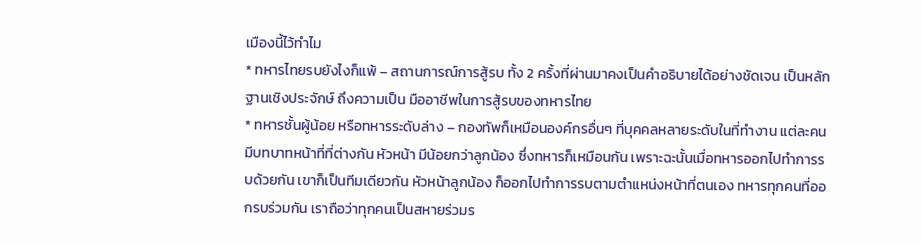เมืองนี้ไว้ทำไม
* ทหารไทยรบยังไงก็แพ้ – สถานการณ์การสู้รบ ทั้ง 2 ครั้งที่ผ่านมาคงเป็นคำอธิบายได้อย่างชัดเจน เป็นหลักฐานเชิงประจักษ์ ถึงความเป็น มืออาชีพในการสู้รบของทหารไทย
* ทหารชั้นผู้น้อย หรือทหารระดับล่าง – กองทัพก็เหมือนองค์กรอื่นๆ ที่บุคคลหลายระดับในที่ทำงาน แต่ละคนมีบทบาทหน้าที่ที่ต่างกัน หัวหน้า มีน้อยกว่าลูกน้อง ซึ่งทหารก็เหมือนกัน เพราะฉะนั้นเมื่อทหารออกไปทำการรบด้วยกัน เขาก็เป็นทีมเดียวกัน หัวหน้าลูกน้อง ก็ออกไปทำการรบตามตำแหน่งหน้าที่ตนเอง ทหารทุกคนที่ออกรบร่วมกัน เราถือว่าทุกคนเป็นสหายร่วมร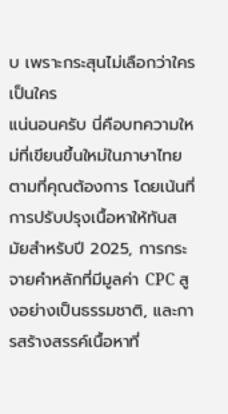บ เพราะกระสุนไม่เลือกว่าใครเป็นใคร
แน่นอนครับ นี่คือบทความใหม่ที่เขียนขึ้นใหม่ในภาษาไทย ตามที่คุณต้องการ โดยเน้นที่การปรับปรุงเนื้อหาให้ทันสมัยสำหรับปี 2025, การกระจายคำหลักที่มีมูลค่า CPC สูงอย่างเป็นธรรมชาติ, และการสร้างสรรค์เนื้อหาที่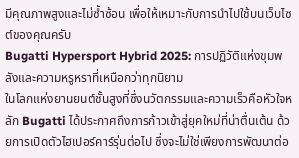มีคุณภาพสูงและไม่ซ้ำซ้อน เพื่อให้เหมาะกับการนำไปใช้บนเว็บไซต์ของคุณครับ
Bugatti Hypersport Hybrid 2025: การปฏิวัติแห่งขุมพลังและความหรูหราที่เหนือกว่าทุกนิยาม
ในโลกแห่งยานยนต์ชั้นสูงที่ซึ่งนวัตกรรมและความเร็วคือหัวใจหลัก Bugatti ได้ประกาศถึงการก้าวเข้าสู่ยุคใหม่ที่น่าตื่นเต้น ด้วยการเปิดตัวไฮเปอร์คาร์รุ่นต่อไป ซึ่งจะไม่ใช่เพียงการพัฒนาต่อ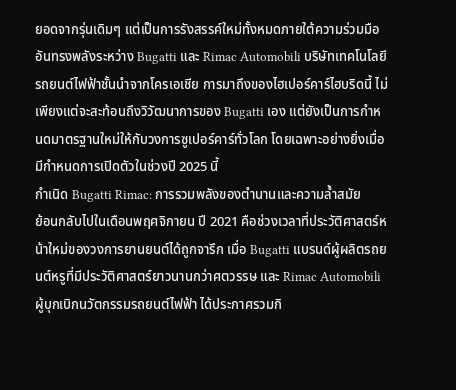ยอดจากรุ่นเดิมๆ แต่เป็นการรังสรรค์ใหม่ทั้งหมดภายใต้ความร่วมมืออันทรงพลังระหว่าง Bugatti และ Rimac Automobili บริษัทเทคโนโลยีรถยนต์ไฟฟ้าชั้นนำจากโครเอเชีย การมาถึงของไฮเปอร์คาร์ไฮบริดนี้ ไม่เพียงแต่จะสะท้อนถึงวิวัฒนาการของ Bugatti เอง แต่ยังเป็นการกำหนดมาตรฐานใหม่ให้กับวงการซูเปอร์คาร์ทั่วโลก โดยเฉพาะอย่างยิ่งเมื่อมีกำหนดการเปิดตัวในช่วงปี 2025 นี้
กำเนิด Bugatti Rimac: การรวมพลังของตำนานและความล้ำสมัย
ย้อนกลับไปในเดือนพฤศจิกายน ปี 2021 คือช่วงเวลาที่ประวัติศาสตร์หน้าใหม่ของวงการยานยนต์ได้ถูกจารึก เมื่อ Bugatti แบรนด์ผู้ผลิตรถยนต์หรูที่มีประวัติศาสตร์ยาวนานกว่าศตวรรษ และ Rimac Automobili ผู้บุกเบิกนวัตกรรมรถยนต์ไฟฟ้า ได้ประกาศรวมกิ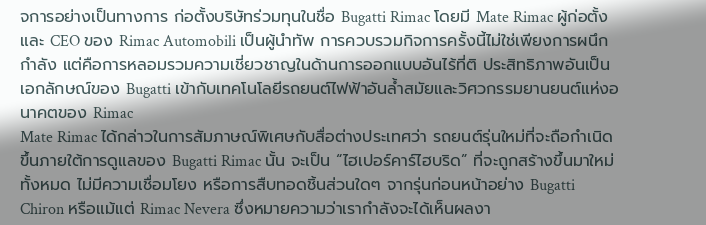จการอย่างเป็นทางการ ก่อตั้งบริษัทร่วมทุนในชื่อ Bugatti Rimac โดยมี Mate Rimac ผู้ก่อตั้งและ CEO ของ Rimac Automobili เป็นผู้นำทัพ การควบรวมกิจการครั้งนี้ไม่ใช่เพียงการผนึกกำลัง แต่คือการหลอมรวมความเชี่ยวชาญในด้านการออกแบบอันไร้ที่ติ ประสิทธิภาพอันเป็นเอกลักษณ์ของ Bugatti เข้ากับเทคโนโลยีรถยนต์ไฟฟ้าอันล้ำสมัยและวิศวกรรมยานยนต์แห่งอนาคตของ Rimac
Mate Rimac ได้กล่าวในการสัมภาษณ์พิเศษกับสื่อต่างประเทศว่า รถยนต์รุ่นใหม่ที่จะถือกำเนิดขึ้นภายใต้การดูแลของ Bugatti Rimac นั้น จะเป็น “ไฮเปอร์คาร์ไฮบริด” ที่จะถูกสร้างขึ้นมาใหม่ทั้งหมด ไม่มีความเชื่อมโยง หรือการสืบทอดชิ้นส่วนใดๆ จากรุ่นก่อนหน้าอย่าง Bugatti Chiron หรือแม้แต่ Rimac Nevera ซึ่งหมายความว่าเรากำลังจะได้เห็นผลงา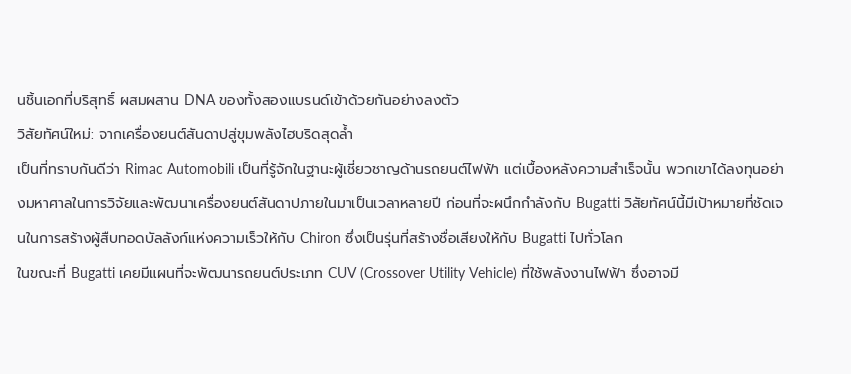นชิ้นเอกที่บริสุทธิ์ ผสมผสาน DNA ของทั้งสองแบรนด์เข้าด้วยกันอย่างลงตัว
วิสัยทัศน์ใหม่: จากเครื่องยนต์สันดาปสู่ขุมพลังไฮบริดสุดล้ำ
เป็นที่ทราบกันดีว่า Rimac Automobili เป็นที่รู้จักในฐานะผู้เชี่ยวชาญด้านรถยนต์ไฟฟ้า แต่เบื้องหลังความสำเร็จนั้น พวกเขาได้ลงทุนอย่างมหาศาลในการวิจัยและพัฒนาเครื่องยนต์สันดาปภายในมาเป็นเวลาหลายปี ก่อนที่จะผนึกกำลังกับ Bugatti วิสัยทัศน์นี้มีเป้าหมายที่ชัดเจนในการสร้างผู้สืบทอดบัลลังก์แห่งความเร็วให้กับ Chiron ซึ่งเป็นรุ่นที่สร้างชื่อเสียงให้กับ Bugatti ไปทั่วโลก
ในขณะที่ Bugatti เคยมีแผนที่จะพัฒนารถยนต์ประเภท CUV (Crossover Utility Vehicle) ที่ใช้พลังงานไฟฟ้า ซึ่งอาจมี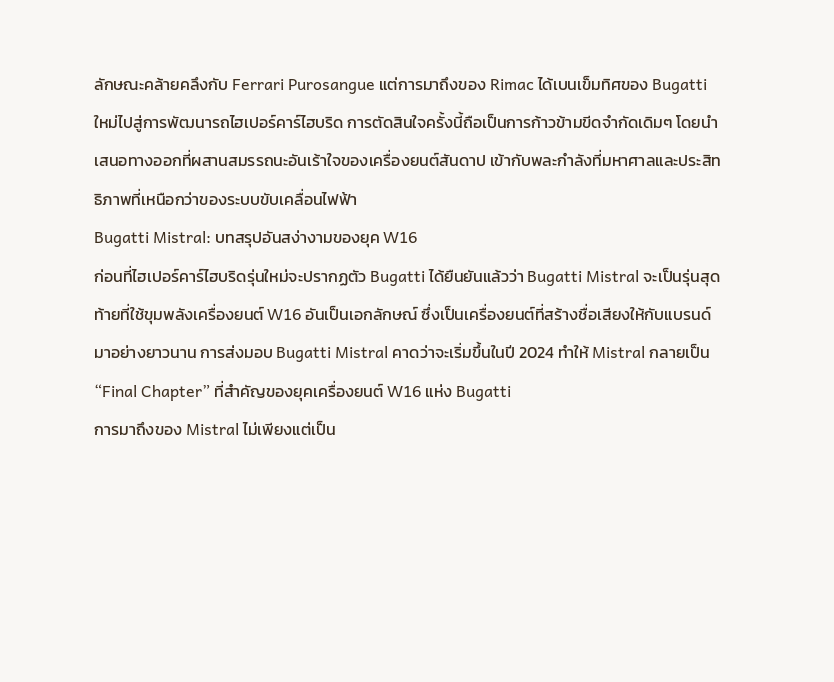ลักษณะคล้ายคลึงกับ Ferrari Purosangue แต่การมาถึงของ Rimac ได้เบนเข็มทิศของ Bugatti ใหม่ไปสู่การพัฒนารถไฮเปอร์คาร์ไฮบริด การตัดสินใจครั้งนี้ถือเป็นการก้าวข้ามขีดจำกัดเดิมๆ โดยนำเสนอทางออกที่ผสานสมรรถนะอันเร้าใจของเครื่องยนต์สันดาป เข้ากับพละกำลังที่มหาศาลและประสิทธิภาพที่เหนือกว่าของระบบขับเคลื่อนไฟฟ้า
Bugatti Mistral: บทสรุปอันสง่างามของยุค W16
ก่อนที่ไฮเปอร์คาร์ไฮบริดรุ่นใหม่จะปรากฏตัว Bugatti ได้ยืนยันแล้วว่า Bugatti Mistral จะเป็นรุ่นสุดท้ายที่ใช้ขุมพลังเครื่องยนต์ W16 อันเป็นเอกลักษณ์ ซึ่งเป็นเครื่องยนต์ที่สร้างชื่อเสียงให้กับแบรนด์มาอย่างยาวนาน การส่งมอบ Bugatti Mistral คาดว่าจะเริ่มขึ้นในปี 2024 ทำให้ Mistral กลายเป็น “Final Chapter” ที่สำคัญของยุคเครื่องยนต์ W16 แห่ง Bugatti
การมาถึงของ Mistral ไม่เพียงแต่เป็น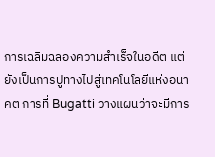การเฉลิมฉลองความสำเร็จในอดีต แต่ยังเป็นการปูทางไปสู่เทคโนโลยีแห่งอนาคต การที่ Bugatti วางแผนว่าจะมีการ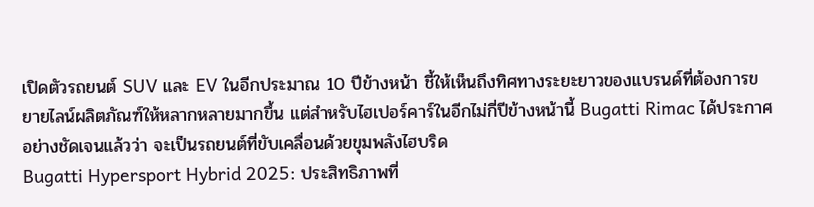เปิดตัวรถยนต์ SUV และ EV ในอีกประมาณ 10 ปีข้างหน้า ชี้ให้เห็นถึงทิศทางระยะยาวของแบรนด์ที่ต้องการขยายไลน์ผลิตภัณฑ์ให้หลากหลายมากขึ้น แต่สำหรับไฮเปอร์คาร์ในอีกไม่กี่ปีข้างหน้านี้ Bugatti Rimac ได้ประกาศอย่างชัดเจนแล้วว่า จะเป็นรถยนต์ที่ขับเคลื่อนด้วยขุมพลังไฮบริด
Bugatti Hypersport Hybrid 2025: ประสิทธิภาพที่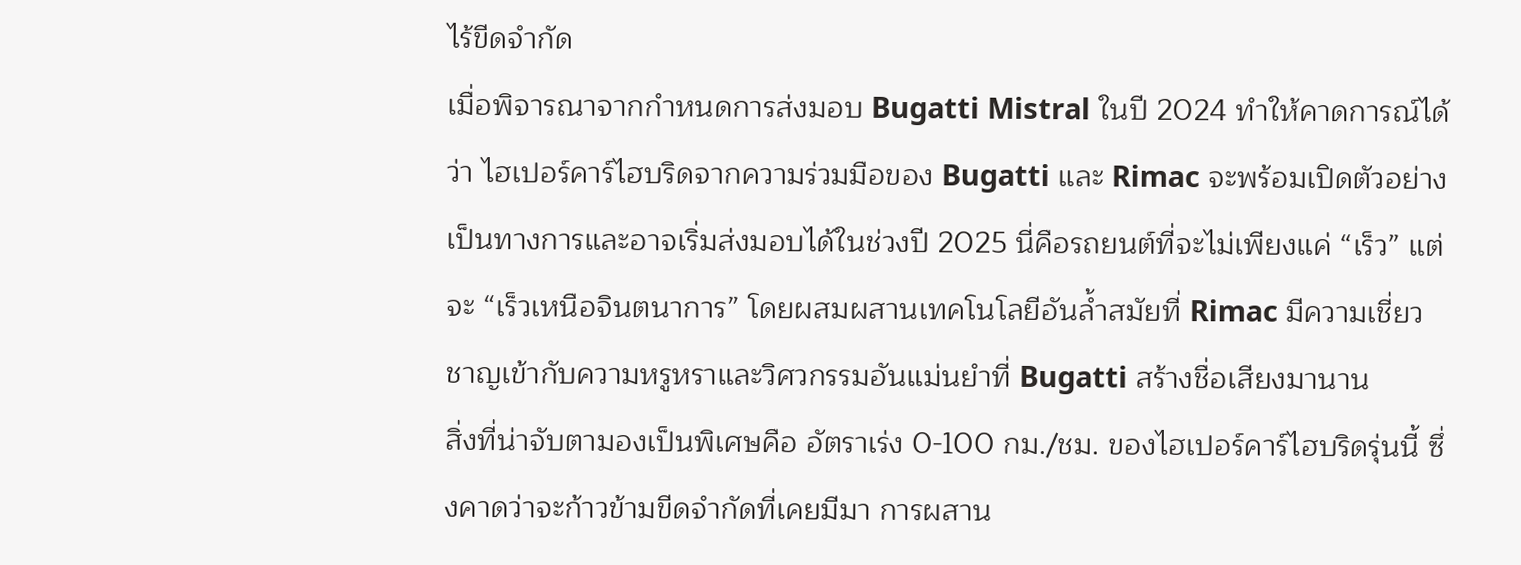ไร้ขีดจำกัด
เมื่อพิจารณาจากกำหนดการส่งมอบ Bugatti Mistral ในปี 2024 ทำให้คาดการณ์ได้ว่า ไฮเปอร์คาร์ไฮบริดจากความร่วมมือของ Bugatti และ Rimac จะพร้อมเปิดตัวอย่างเป็นทางการและอาจเริ่มส่งมอบได้ในช่วงปี 2025 นี่คือรถยนต์ที่จะไม่เพียงแค่ “เร็ว” แต่จะ “เร็วเหนือจินตนาการ” โดยผสมผสานเทคโนโลยีอันล้ำสมัยที่ Rimac มีความเชี่ยวชาญเข้ากับความหรูหราและวิศวกรรมอันแม่นยำที่ Bugatti สร้างชื่อเสียงมานาน
สิ่งที่น่าจับตามองเป็นพิเศษคือ อัตราเร่ง 0-100 กม./ชม. ของไฮเปอร์คาร์ไฮบริดรุ่นนี้ ซึ่งคาดว่าจะก้าวข้ามขีดจำกัดที่เคยมีมา การผสาน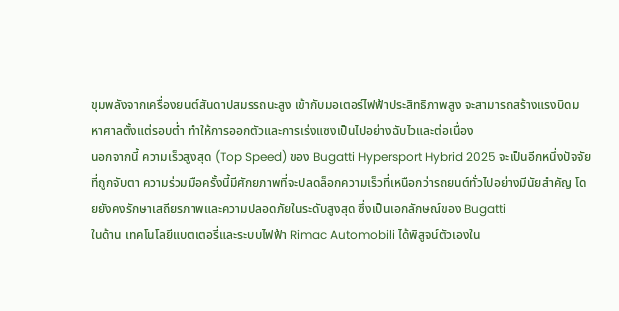ขุมพลังจากเครื่องยนต์สันดาปสมรรถนะสูง เข้ากับมอเตอร์ไฟฟ้าประสิทธิภาพสูง จะสามารถสร้างแรงบิดมหาศาลตั้งแต่รอบต่ำ ทำให้การออกตัวและการเร่งแซงเป็นไปอย่างฉับไวและต่อเนื่อง
นอกจากนี้ ความเร็วสูงสุด (Top Speed) ของ Bugatti Hypersport Hybrid 2025 จะเป็นอีกหนึ่งปัจจัยที่ถูกจับตา ความร่วมมือครั้งนี้มีศักยภาพที่จะปลดล็อกความเร็วที่เหนือกว่ารถยนต์ทั่วไปอย่างมีนัยสำคัญ โดยยังคงรักษาเสถียรภาพและความปลอดภัยในระดับสูงสุด ซึ่งเป็นเอกลักษณ์ของ Bugatti
ในด้าน เทคโนโลยีแบตเตอรี่และระบบไฟฟ้า Rimac Automobili ได้พิสูจน์ตัวเองใน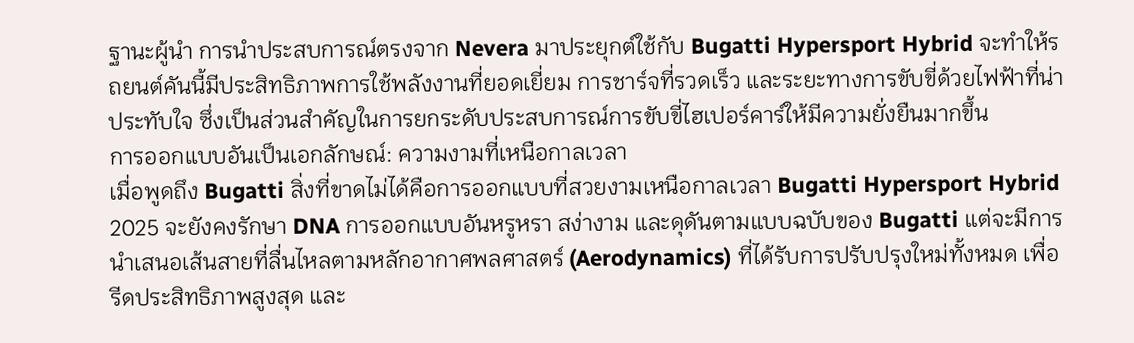ฐานะผู้นำ การนำประสบการณ์ตรงจาก Nevera มาประยุกต์ใช้กับ Bugatti Hypersport Hybrid จะทำให้รถยนต์คันนี้มีประสิทธิภาพการใช้พลังงานที่ยอดเยี่ยม การชาร์จที่รวดเร็ว และระยะทางการขับขี่ด้วยไฟฟ้าที่น่าประทับใจ ซึ่งเป็นส่วนสำคัญในการยกระดับประสบการณ์การขับขี่ไฮเปอร์คาร์ให้มีความยั่งยืนมากขึ้น
การออกแบบอันเป็นเอกลักษณ์: ความงามที่เหนือกาลเวลา
เมื่อพูดถึง Bugatti สิ่งที่ขาดไม่ได้คือการออกแบบที่สวยงามเหนือกาลเวลา Bugatti Hypersport Hybrid 2025 จะยังคงรักษา DNA การออกแบบอันหรูหรา สง่างาม และดุดันตามแบบฉบับของ Bugatti แต่จะมีการนำเสนอเส้นสายที่ลื่นไหลตามหลักอากาศพลศาสตร์ (Aerodynamics) ที่ได้รับการปรับปรุงใหม่ทั้งหมด เพื่อรีดประสิทธิภาพสูงสุด และ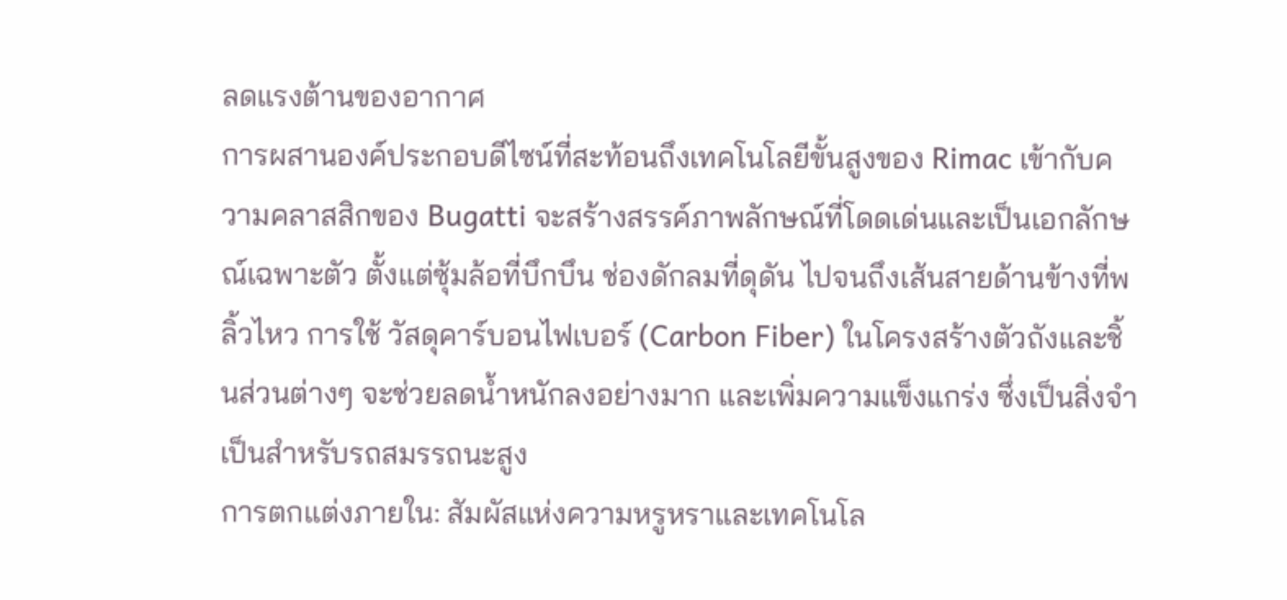ลดแรงต้านของอากาศ
การผสานองค์ประกอบดีไซน์ที่สะท้อนถึงเทคโนโลยีขั้นสูงของ Rimac เข้ากับความคลาสสิกของ Bugatti จะสร้างสรรค์ภาพลักษณ์ที่โดดเด่นและเป็นเอกลักษณ์เฉพาะตัว ตั้งแต่ซุ้มล้อที่บึกบึน ช่องดักลมที่ดุดัน ไปจนถึงเส้นสายด้านข้างที่พลิ้วไหว การใช้ วัสดุคาร์บอนไฟเบอร์ (Carbon Fiber) ในโครงสร้างตัวถังและชิ้นส่วนต่างๆ จะช่วยลดน้ำหนักลงอย่างมาก และเพิ่มความแข็งแกร่ง ซึ่งเป็นสิ่งจำเป็นสำหรับรถสมรรถนะสูง
การตกแต่งภายใน: สัมผัสแห่งความหรูหราและเทคโนโล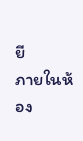ยี
ภายในห้อง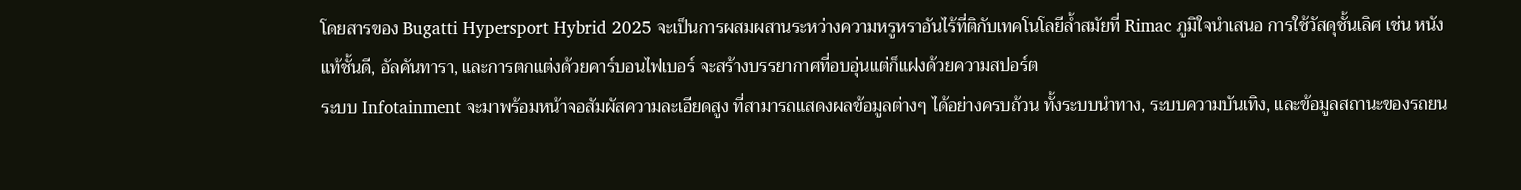โดยสารของ Bugatti Hypersport Hybrid 2025 จะเป็นการผสมผสานระหว่างความหรูหราอันไร้ที่ติกับเทคโนโลยีล้ำสมัยที่ Rimac ภูมิใจนำเสนอ การใช้วัสดุชั้นเลิศ เช่น หนังแท้ชั้นดี, อัลคันทารา, และการตกแต่งด้วยคาร์บอนไฟเบอร์ จะสร้างบรรยากาศที่อบอุ่นแต่ก็แฝงด้วยความสปอร์ต
ระบบ Infotainment จะมาพร้อมหน้าจอสัมผัสความละเอียดสูง ที่สามารถแสดงผลข้อมูลต่างๆ ได้อย่างครบถ้วน ทั้งระบบนำทาง, ระบบความบันเทิง, และข้อมูลสถานะของรถยน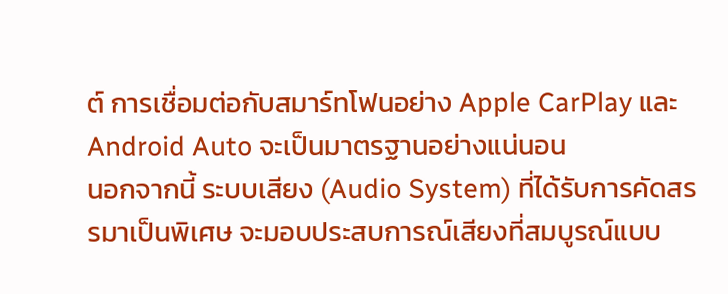ต์ การเชื่อมต่อกับสมาร์ทโฟนอย่าง Apple CarPlay และ Android Auto จะเป็นมาตรฐานอย่างแน่นอน
นอกจากนี้ ระบบเสียง (Audio System) ที่ได้รับการคัดสรรมาเป็นพิเศษ จะมอบประสบการณ์เสียงที่สมบูรณ์แบบ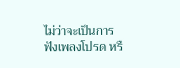ไม่ว่าจะเป็นการฟังเพลงโปรด หรื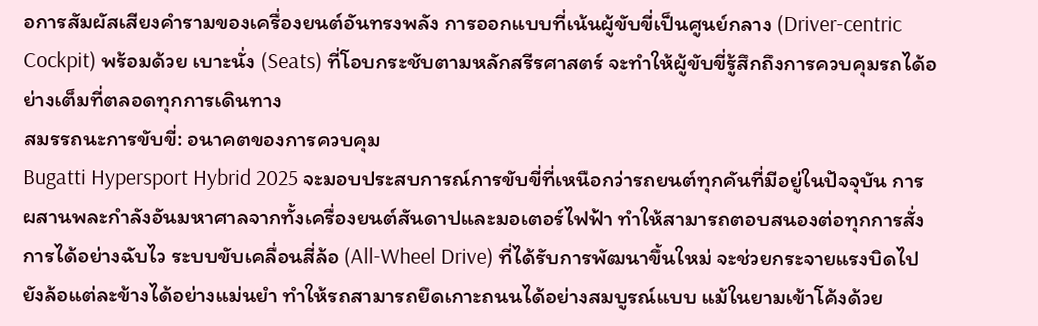อการสัมผัสเสียงคำรามของเครื่องยนต์อันทรงพลัง การออกแบบที่เน้นผู้ขับขี่เป็นศูนย์กลาง (Driver-centric Cockpit) พร้อมด้วย เบาะนั่ง (Seats) ที่โอบกระชับตามหลักสรีรศาสตร์ จะทำให้ผู้ขับขี่รู้สึกถึงการควบคุมรถได้อย่างเต็มที่ตลอดทุกการเดินทาง
สมรรถนะการขับขี่: อนาคตของการควบคุม
Bugatti Hypersport Hybrid 2025 จะมอบประสบการณ์การขับขี่ที่เหนือกว่ารถยนต์ทุกคันที่มีอยู่ในปัจจุบัน การผสานพละกำลังอันมหาศาลจากทั้งเครื่องยนต์สันดาปและมอเตอร์ไฟฟ้า ทำให้สามารถตอบสนองต่อทุกการสั่งการได้อย่างฉับไว ระบบขับเคลื่อนสี่ล้อ (All-Wheel Drive) ที่ได้รับการพัฒนาขึ้นใหม่ จะช่วยกระจายแรงบิดไปยังล้อแต่ละข้างได้อย่างแม่นยำ ทำให้รถสามารถยึดเกาะถนนได้อย่างสมบูรณ์แบบ แม้ในยามเข้าโค้งด้วย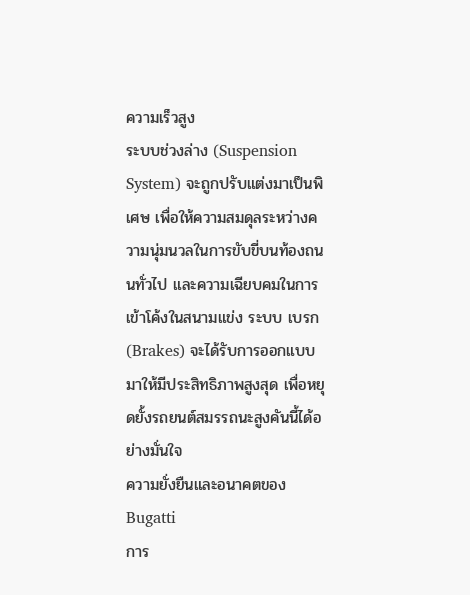ความเร็วสูง
ระบบช่วงล่าง (Suspension System) จะถูกปรับแต่งมาเป็นพิเศษ เพื่อให้ความสมดุลระหว่างความนุ่มนวลในการขับขี่บนท้องถนนทั่วไป และความเฉียบคมในการเข้าโค้งในสนามแข่ง ระบบ เบรก (Brakes) จะได้รับการออกแบบมาให้มีประสิทธิภาพสูงสุด เพื่อหยุดยั้งรถยนต์สมรรถนะสูงคันนี้ได้อย่างมั่นใจ
ความยั่งยืนและอนาคตของ Bugatti
การ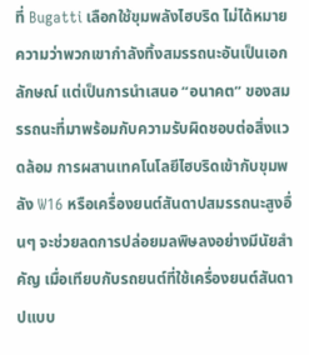ที่ Bugatti เลือกใช้ขุมพลังไฮบริด ไม่ได้หมายความว่าพวกเขากำลังทิ้งสมรรถนะอันเป็นเอกลักษณ์ แต่เป็นการนำเสนอ “อนาคต” ของสมรรถนะที่มาพร้อมกับความรับผิดชอบต่อสิ่งแวดล้อม การผสานเทคโนโลยีไฮบริดเข้ากับขุมพลัง W16 หรือเครื่องยนต์สันดาปสมรรถนะสูงอื่นๆ จะช่วยลดการปล่อยมลพิษลงอย่างมีนัยสำคัญ เมื่อเทียบกับรถยนต์ที่ใช้เครื่องยนต์สันดาปแบบ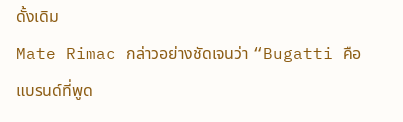ดั้งเดิม
Mate Rimac กล่าวอย่างชัดเจนว่า “Bugatti คือแบรนด์ที่พูด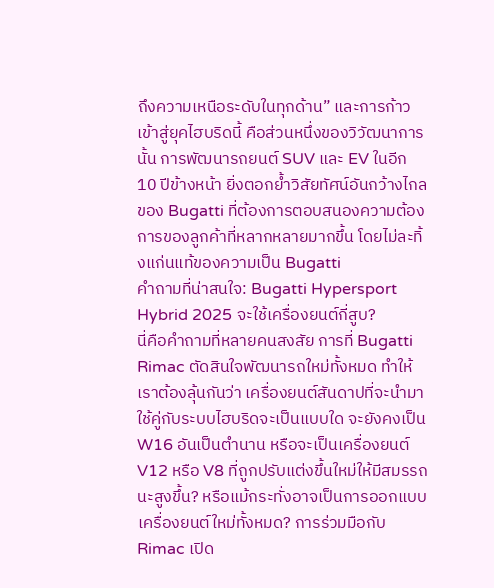ถึงความเหนือระดับในทุกด้าน” และการก้าวเข้าสู่ยุคไฮบริดนี้ คือส่วนหนึ่งของวิวัฒนาการนั้น การพัฒนารถยนต์ SUV และ EV ในอีก 10 ปีข้างหน้า ยิ่งตอกย้ำวิสัยทัศน์อันกว้างไกลของ Bugatti ที่ต้องการตอบสนองความต้องการของลูกค้าที่หลากหลายมากขึ้น โดยไม่ละทิ้งแก่นแท้ของความเป็น Bugatti
คำถามที่น่าสนใจ: Bugatti Hypersport Hybrid 2025 จะใช้เครื่องยนต์กี่สูบ?
นี่คือคำถามที่หลายคนสงสัย การที่ Bugatti Rimac ตัดสินใจพัฒนารถใหม่ทั้งหมด ทำให้เราต้องลุ้นกันว่า เครื่องยนต์สันดาปที่จะนำมาใช้คู่กับระบบไฮบริดจะเป็นแบบใด จะยังคงเป็น W16 อันเป็นตำนาน หรือจะเป็นเครื่องยนต์ V12 หรือ V8 ที่ถูกปรับแต่งขึ้นใหม่ให้มีสมรรถนะสูงขึ้น? หรือแม้กระทั่งอาจเป็นการออกแบบเครื่องยนต์ใหม่ทั้งหมด? การร่วมมือกับ Rimac เปิด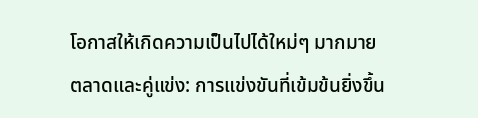โอกาสให้เกิดความเป็นไปได้ใหม่ๆ มากมาย
ตลาดและคู่แข่ง: การแข่งขันที่เข้มข้นยิ่งขึ้น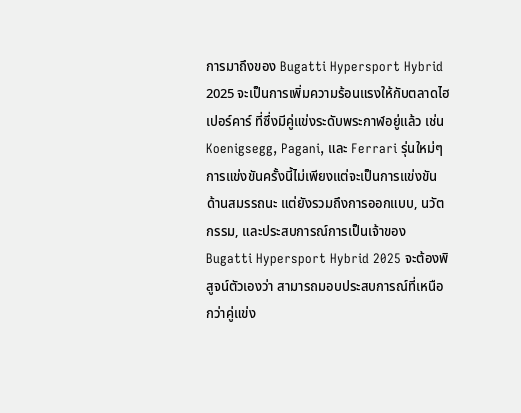การมาถึงของ Bugatti Hypersport Hybrid 2025 จะเป็นการเพิ่มความร้อนแรงให้กับตลาดไฮเปอร์คาร์ ที่ซึ่งมีคู่แข่งระดับพระกาฬอยู่แล้ว เช่น Koenigsegg, Pagani, และ Ferrari รุ่นใหม่ๆ การแข่งขันครั้งนี้ไม่เพียงแต่จะเป็นการแข่งขันด้านสมรรถนะ แต่ยังรวมถึงการออกแบบ, นวัตกรรม, และประสบการณ์การเป็นเจ้าของ
Bugatti Hypersport Hybrid 2025 จะต้องพิสูจน์ตัวเองว่า สามารถมอบประสบการณ์ที่เหนือกว่าคู่แข่ง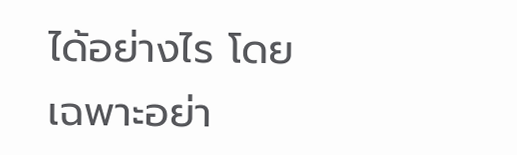ได้อย่างไร โดยเฉพาะอย่า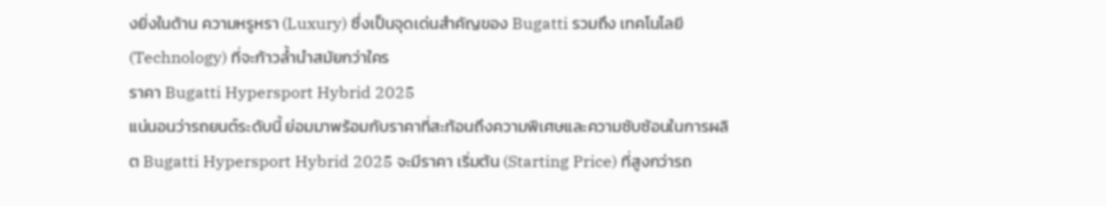งยิ่งในด้าน ความหรูหรา (Luxury) ซึ่งเป็นจุดเด่นสำคัญของ Bugatti รวมถึง เทคโนโลยี (Technology) ที่จะก้าวล้ำนำสมัยกว่าใคร
ราคา Bugatti Hypersport Hybrid 2025
แน่นอนว่ารถยนต์ระดับนี้ ย่อมมาพร้อมกับราคาที่สะท้อนถึงความพิเศษและความซับซ้อนในการผลิต Bugatti Hypersport Hybrid 2025 จะมีราคา เริ่มต้น (Starting Price) ที่สูงกว่ารถ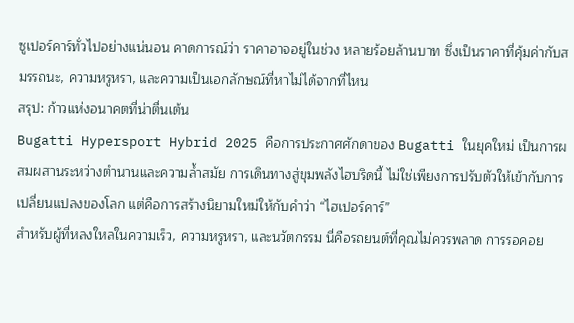ซูเปอร์คาร์ทั่วไปอย่างแน่นอน คาดการณ์ว่า ราคาอาจอยู่ในช่วง หลายร้อยล้านบาท ซึ่งเป็นราคาที่คุ้มค่ากับสมรรถนะ, ความหรูหรา, และความเป็นเอกลักษณ์ที่หาไม่ได้จากที่ไหน
สรุป: ก้าวแห่งอนาคตที่น่าตื่นเต้น
Bugatti Hypersport Hybrid 2025 คือการประกาศศักดาของ Bugatti ในยุคใหม่ เป็นการผสมผสานระหว่างตำนานและความล้ำสมัย การเดินทางสู่ขุมพลังไฮบริดนี้ ไม่ใช่เพียงการปรับตัวให้เข้ากับการเปลี่ยนแปลงของโลก แต่คือการสร้างนิยามใหม่ให้กับคำว่า “ไฮเปอร์คาร์”
สำหรับผู้ที่หลงใหลในความเร็ว, ความหรูหรา, และนวัตกรรม นี่คือรถยนต์ที่คุณไม่ควรพลาด การรอคอย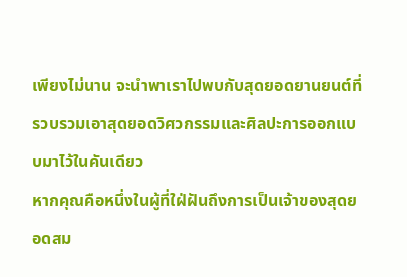เพียงไม่นาน จะนำพาเราไปพบกับสุดยอดยานยนต์ที่รวบรวมเอาสุดยอดวิศวกรรมและศิลปะการออกแบบมาไว้ในคันเดียว
หากคุณคือหนึ่งในผู้ที่ใฝ่ฝันถึงการเป็นเจ้าของสุดยอดสม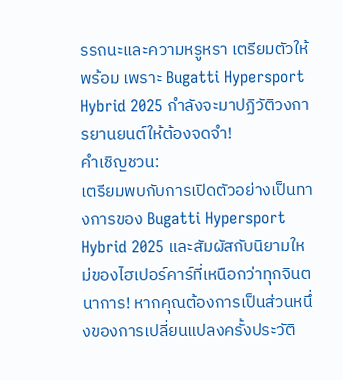รรถนะและความหรูหรา เตรียมตัวให้พร้อม เพราะ Bugatti Hypersport Hybrid 2025 กำลังจะมาปฏิวัติวงการยานยนต์ให้ต้องจดจำ!
คำเชิญชวน:
เตรียมพบกับการเปิดตัวอย่างเป็นทางการของ Bugatti Hypersport Hybrid 2025 และสัมผัสกับนิยามใหม่ของไฮเปอร์คาร์ที่เหนือกว่าทุกจินตนาการ! หากคุณต้องการเป็นส่วนหนึ่งของการเปลี่ยนแปลงครั้งประวัติ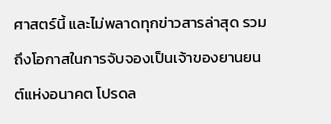ศาสตร์นี้ และไม่พลาดทุกข่าวสารล่าสุด รวมถึงโอกาสในการจับจองเป็นเจ้าของยานยนต์แห่งอนาคต โปรดล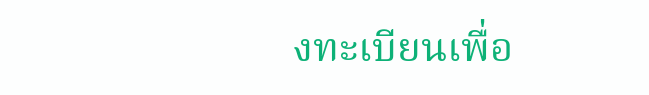งทะเบียนเพื่อ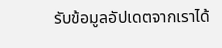รับข้อมูลอัปเดตจากเราได้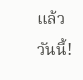แล้ววันนี้!